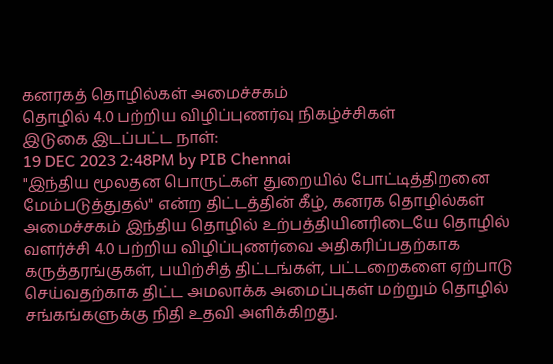கனரகத் தொழில்கள் அமைச்சகம்
தொழில் 4.0 பற்றிய விழிப்புணர்வு நிகழ்ச்சிகள்
இடுகை இடப்பட்ட நாள்:
19 DEC 2023 2:48PM by PIB Chennai
"இந்திய மூலதன பொருட்கள் துறையில் போட்டித்திறனை மேம்படுத்துதல்" என்ற திட்டத்தின் கீழ், கனரக தொழில்கள் அமைச்சகம் இந்திய தொழில் உற்பத்தியினரிடையே தொழில் வளர்ச்சி 4.0 பற்றிய விழிப்புணர்வை அதிகரிப்பதற்காக கருத்தரங்குகள், பயிற்சித் திட்டங்கள், பட்டறைகளை ஏற்பாடு செய்வதற்காக திட்ட அமலாக்க அமைப்புகள் மற்றும் தொழில் சங்கங்களுக்கு நிதி உதவி அளிக்கிறது.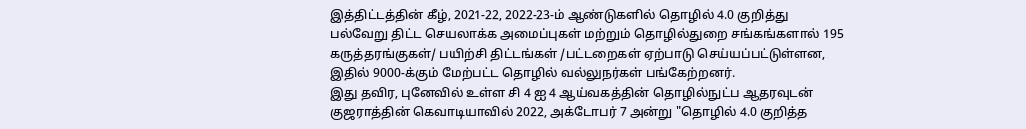இத்திட்டத்தின் கீழ், 2021-22, 2022-23-ம் ஆண்டுகளில் தொழில் 4.0 குறித்து பல்வேறு திட்ட செயலாக்க அமைப்புகள் மற்றும் தொழில்துறை சங்கங்களால் 195 கருத்தரங்குகள்/ பயிற்சி திட்டங்கள் /பட்டறைகள் ஏற்பாடு செய்யப்பட்டுள்ளன, இதில் 9000-க்கும் மேற்பட்ட தொழில் வல்லுநர்கள் பங்கேற்றனர்.
இது தவிர, புனேவில் உள்ள சி 4 ஐ 4 ஆய்வகத்தின் தொழில்நுட்ப ஆதரவுடன் குஜராத்தின் கெவாடியாவில் 2022, அக்டோபர் 7 அன்று "தொழில் 4.0 குறித்த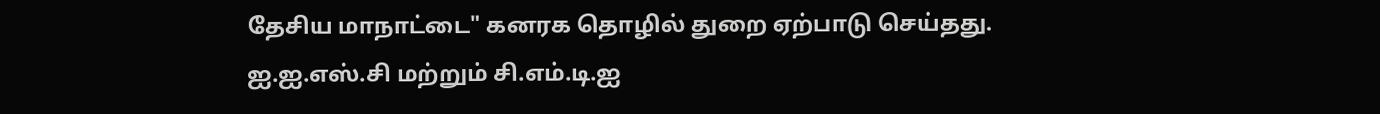தேசிய மாநாட்டை" கனரக தொழில் துறை ஏற்பாடு செய்தது. ஐ.ஐ.எஸ்.சி மற்றும் சி.எம்.டி.ஐ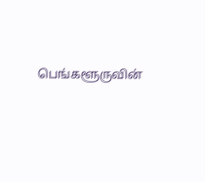பெங்களூருவின்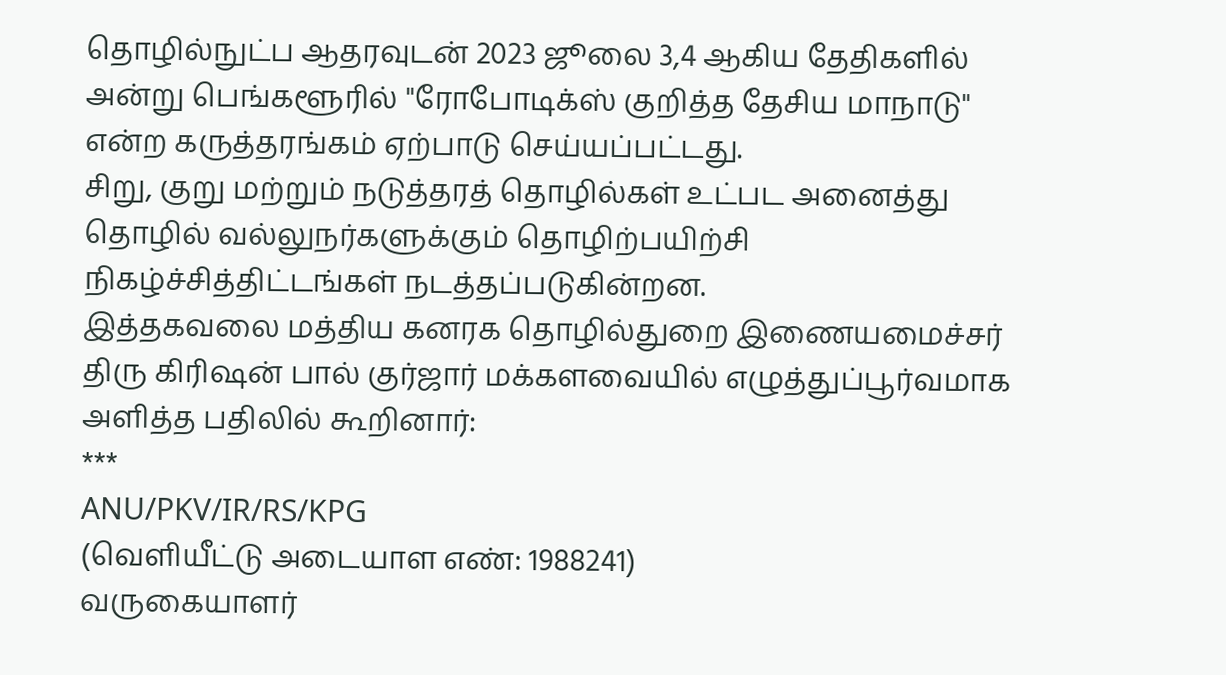தொழில்நுட்ப ஆதரவுடன் 2023 ஜூலை 3,4 ஆகிய தேதிகளில் அன்று பெங்களூரில் "ரோபோடிக்ஸ் குறித்த தேசிய மாநாடு" என்ற கருத்தரங்கம் ஏற்பாடு செய்யப்பட்டது.
சிறு, குறு மற்றும் நடுத்தரத் தொழில்கள் உட்பட அனைத்து தொழில் வல்லுநர்களுக்கும் தொழிற்பயிற்சி நிகழ்ச்சித்திட்டங்கள் நடத்தப்படுகின்றன.
இத்தகவலை மத்திய கனரக தொழில்துறை இணையமைச்சர் திரு கிரிஷன் பால் குர்ஜார் மக்களவையில் எழுத்துப்பூர்வமாக அளித்த பதிலில் கூறினார்:
***
ANU/PKV/IR/RS/KPG
(வெளியீட்டு அடையாள எண்: 1988241)
வருகையாளர்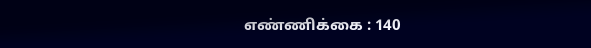எண்ணிக்கை : 140